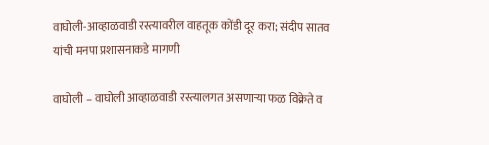वाघोली-आव्हाळवाडी रस्त्यावरील वाहतूक कोंडी दूर करा; संदीप सातव यांची मनपा प्रशासनाकडे मागणी

वाघोली – वाघोली आव्हाळवाडी रस्त्यालगत असणाऱ्या फळ विक्रेते व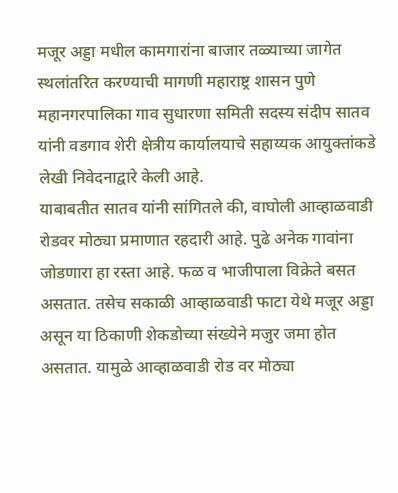मजूर अड्डा मधील कामगारांना बाजार तळ्याच्या जागेत स्थलांतरित करण्याची मागणी महाराष्ट्र शासन पुणे महानगरपालिका गाव सुधारणा समिती सदस्य संदीप सातव यांनी वडगाव शेरी क्षेत्रीय कार्यालयाचे सहाय्यक आयुक्तांकडे लेखी निवेदनाद्वारे केली आहे.
याबाबतीत सातव यांनी सांगितले की, वाघोली आव्हाळवाडी रोडवर मोठ्या प्रमाणात रहदारी आहे. पुढे अनेक गावांना जोडणारा हा रस्ता आहे. फळ व भाजीपाला विक्रेते बसत असतात. तसेच सकाळी आव्हाळवाडी फाटा येथे मजूर अड्डा असून या ठिकाणी शेकडोच्या संख्येने मजुर जमा होत असतात. यामुळे आव्हाळवाडी रोड वर मोठ्या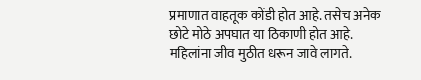प्रमाणात वाहतूक कोंडी होत आहे. तसेच अनेक छोटे मोठे अपघात या ठिकाणी होत आहे. महिलांना जीव मुठीत धरून जावे लागते.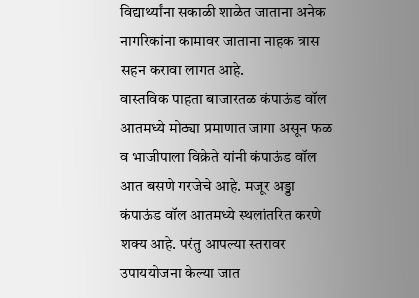विद्यार्थ्यांना सकाळी शाळेत जाताना अनेक नागरिकांना कामावर जाताना नाहक त्रास सहन करावा लागत आहे.
वास्तविक पाहता बाजारतळ कंपाऊंड वॉल आतमध्ये मोठ्या प्रमाणात जागा असून फळ व भाजीपाला विक्रेते यांनी कंपाऊंड वॉल आत बसणे गरजेचे आहे. मजूर अड्डा कंपाऊंड वॉल आतमध्ये स्थलांतरित करणे शक्य आहे. परंतु आपल्या स्तरावर उपाययोजना केल्या जात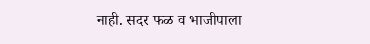नाही. सदर फळ व भाजीपाला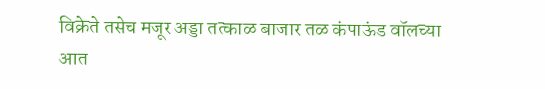विक्रेते तसेच मजूर अड्डा तत्काळ बाजार तळ कंपाऊंड वॉलच्या आत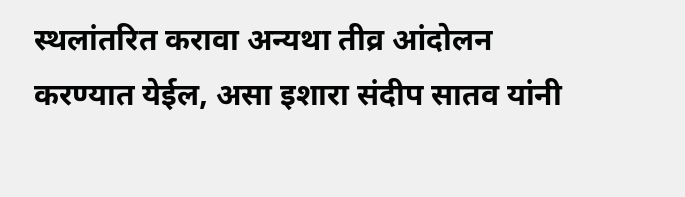स्थलांतरित करावा अन्यथा तीव्र आंदोलन करण्यात येईल, असा इशारा संदीप सातव यांनी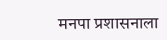मनपा प्रशासनाला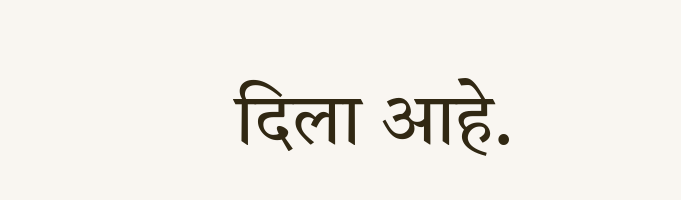दिला आहे.